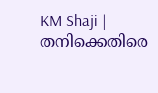KM Shaji | തനിക്കെതിരെ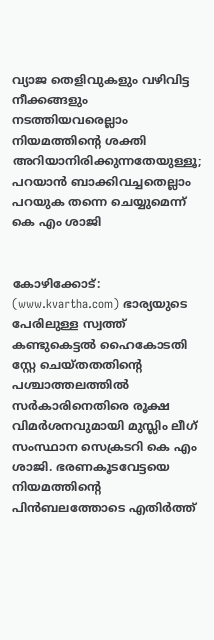വ്യാജ തെളിവുകളും വഴിവിട്ട നീക്കങ്ങളും നടത്തിയവരെല്ലാം നിയമത്തിന്റെ ശക്തി അറിയാനിരിക്കുന്നതേയുള്ളൂ; പറയാന്‍ ബാക്കിവച്ചതെല്ലാം പറയുക തന്നെ ചെയ്യുമെന്ന് കെ എം ശാജി


കോഴിക്കോട്: (www.kvartha.com) ഭാര്യയുടെ പേരിലുള്ള സ്വത്ത് കണ്ടുകെട്ടല്‍ ഹൈകോടതി സ്റ്റേ ചെയ്തതതിന്റെ പശ്ചാത്തലത്തില്‍ സര്‍കാരിനെതിരെ രൂക്ഷ വിമര്‍ശനവുമായി മുസ്ലിം ലീഗ് സംസ്ഥാന സെക്രടറി കെ എം ശാജി. ഭരണകൂടവേട്ടയെ നിയമത്തിന്റെ പിന്‍ബലത്തോടെ എതിര്‍ത്ത്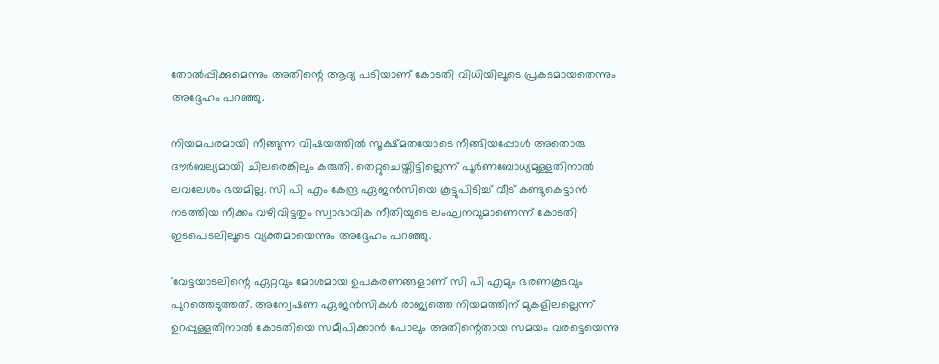തോല്‍പ്പിക്കുമെന്നും അതിന്റെ ആദ്യ പടിയാണ് കോടതി വിധിയിലൂടെ പ്രകടമായതെന്നും അദ്ദേഹം പറഞ്ഞു.

നിയമപരമായി നീങ്ങുന്ന വിഷയത്തില്‍ സൂക്ഷ്മതയോടെ നീങ്ങിയപ്പോള്‍ അതൊരു ദൗര്‍ബല്യമായി ചിലരെങ്കിലും കരുതി. തെറ്റുചെയ്തിട്ടില്ലെന്ന് പൂര്‍ണബോധ്യമുള്ളതിനാല്‍ ലവലേശം ഭയമില്ല. സി പി എം കേന്ദ്ര ഏജന്‍സിയെ കൂട്ടുപിടിച്ച് വീട് കണ്ടുകെട്ടാന്‍ നടത്തിയ നീക്കം വഴിവിട്ടതും സ്വാഭാവിക നീതിയുടെ ലംഘനവുമാണെന്ന് കോടതി ഇടപെടലിലൂടെ വ്യക്തമായെന്നും അദ്ദേഹം പറഞ്ഞു.

'വേട്ടയാടലിന്റെ ഏറ്റവും മോശമായ ഉപകരണങ്ങളാണ് സി പി എമും ഭരണകൂടവും പുറത്തെടുത്തത്. അന്വേഷണ ഏജന്‍സികള്‍ രാജ്യത്തെ നിയമത്തിന് മുകളിലല്ലെന്ന് ഉറപ്പുള്ളതിനാല്‍ കോടതിയെ സമീപിക്കാന്‍ പോലും അതിന്റെതായ സമയം വരട്ടെയെന്നു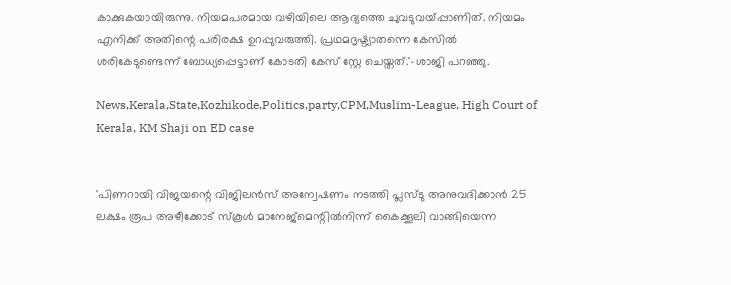കാക്കുകയായിരുന്നു. നിയമപരമായ വഴിയിലെ ആദ്യത്തെ ചുവടുവയ്പ്പാണിത്. നിയമം എനിക്ക് അതിന്റെ പരിരക്ഷ ഉറപ്പുവരുത്തി. പ്രഥമദൃഷ്ട്യാതന്നെ കേസില്‍ ശരികേടുണ്ടെന്ന് ബോധ്യപ്പെട്ടാണ് കോടതി കേസ് സ്റ്റേ ചെയ്തത്.'-ശാജി പറഞ്ഞു.

News,Kerala,State,Kozhikode,Politics,party,CPM,Muslim-League, High Court of Kerala, KM Shaji on ED case


'പിണറായി വിജയന്റെ വിജിലന്‍സ് അന്വേഷണം നടത്തി പ്ലസ്ടു അനുവദിക്കാന്‍ 25 ലക്ഷം രൂപ അഴീക്കോട് സ്‌കൂള്‍ മാനേജ്‌മെന്റില്‍നിന്ന് കൈക്കൂലി വാങ്ങിയെന്ന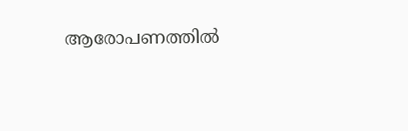ആരോപണത്തില്‍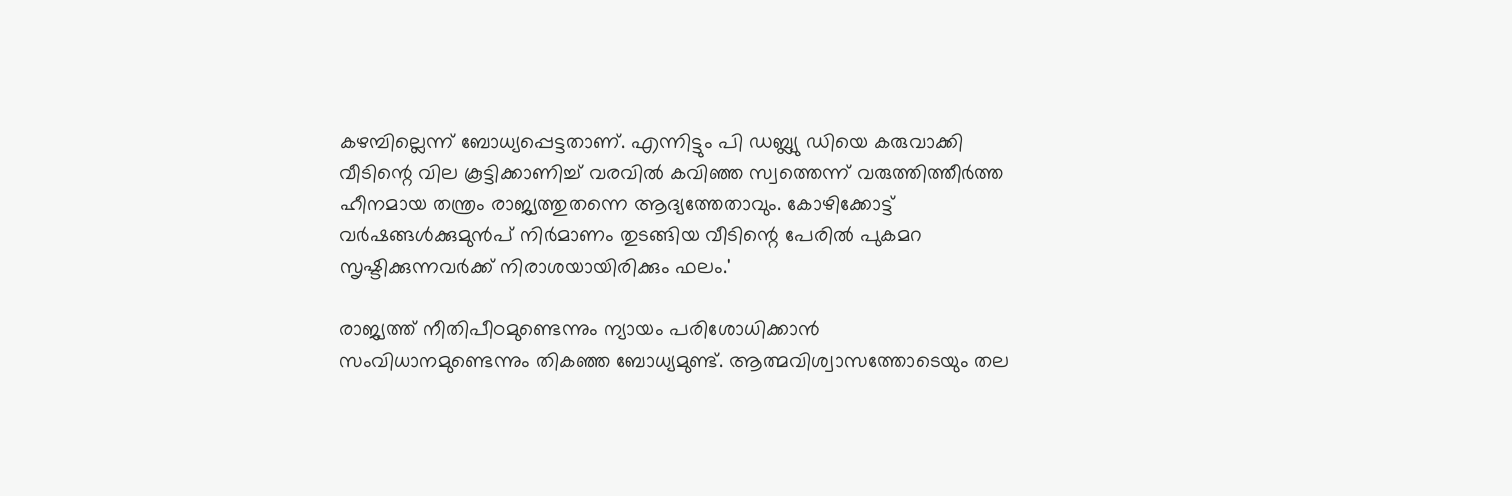കഴമ്പില്ലെന്ന് ബോധ്യപ്പെട്ടതാണ്. എന്നിട്ടും പി ഡബ്ല്യു ഡിയെ കരുവാക്കി വീടിന്റെ വില കൂട്ടിക്കാണിച്ച് വരവില്‍ കവിഞ്ഞ സ്വത്തെന്ന് വരുത്തിത്തീര്‍ത്ത ഹീനമായ തന്ത്രം രാജ്യത്തുതന്നെ ആദ്യത്തേതാവും. കോഴിക്കോട്ട് വര്‍ഷങ്ങള്‍ക്കുമുന്‍പ് നിര്‍മാണം തുടങ്ങിയ വീടിന്റെ പേരില്‍ പുകമറ സൃഷ്ടിക്കുന്നവര്‍ക്ക് നിരാശയായിരിക്കും ഫലം.'

രാജ്യത്ത് നീതിപീഠമുണ്ടെന്നും ന്യായം പരിശോധിക്കാന്‍ സംവിധാനമുണ്ടെന്നും തികഞ്ഞ ബോധ്യമുണ്ട്. ആത്മവിശ്വാസത്തോടെയും തല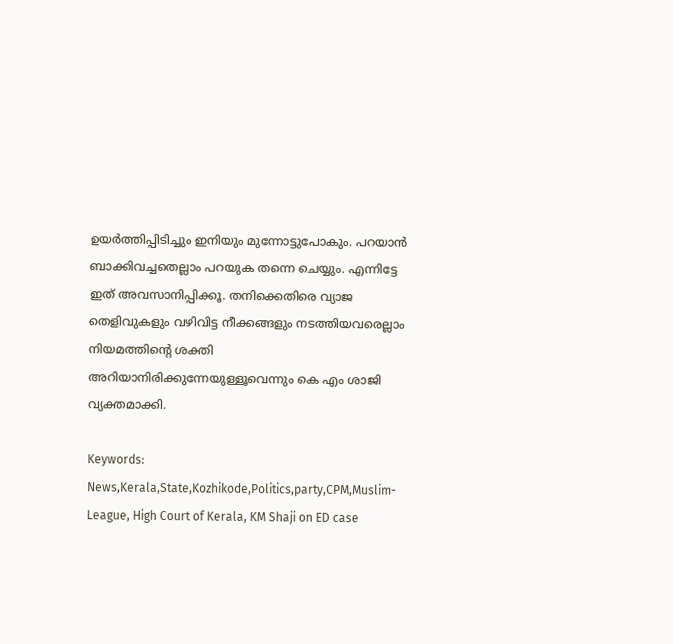ഉയര്‍ത്തിപ്പിടിച്ചും ഇനിയും മുന്നോട്ടുപോകും. പറയാന്‍ ബാക്കിവച്ചതെല്ലാം പറയുക തന്നെ ചെയ്യും. എന്നിട്ടേ ഇത് അവസാനിപ്പിക്കൂ. തനിക്കെതിരെ വ്യാജ തെളിവുകളും വഴിവിട്ട നീക്കങ്ങളും നടത്തിയവരെല്ലാം നിയമത്തിന്റെ ശക്തി അറിയാനിരിക്കുന്നേയുള്ളൂവെന്നും കെ എം ശാജി വ്യക്തമാക്കി.

Keywords: News,Kerala,State,Kozhikode,Politics,party,CPM,Muslim-League, High Court of Kerala, KM Shaji on ED case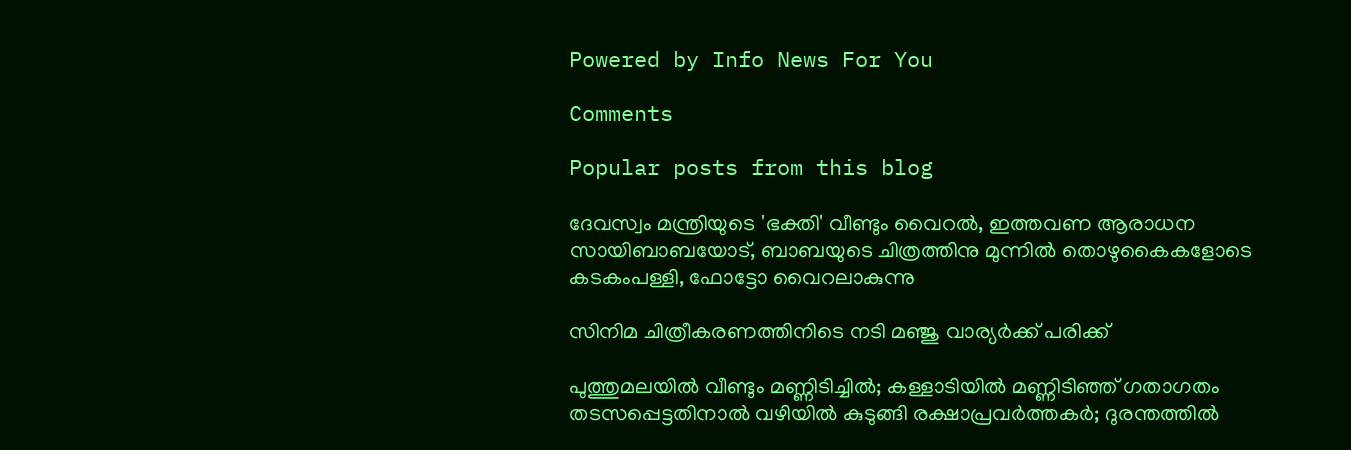Powered by Info News For You

Comments

Popular posts from this blog

ദേവസ്വം മന്ത്രിയുടെ 'ഭക്തി' വീണ്ടും വൈറല്‍, ഇത്തവണ ആരാധന സായിബാബയോട്, ബാബയുടെ ചിത്രത്തിനു മുന്നില്‍ തൊഴുകൈകളോടെ കടകംപള്ളി, ഫോട്ടോ വൈറലാകുന്നു

സിനിമ ചിത്രീകരണത്തിനിടെ നടി മഞ്ജു വാര്യര്‍ക്ക് പരിക്ക്

പുത്തുമലയില്‍ വീണ്ടും മണ്ണിടിച്ചില്‍; കള്ളാടിയില്‍ മണ്ണിടിഞ്ഞ് ഗതാഗതം തടസപ്പെട്ടതിനാല്‍ വഴിയില്‍ കുടുങ്ങി രക്ഷാപ്രവര്‍ത്തകര്‍; ദുരന്തത്തില്‍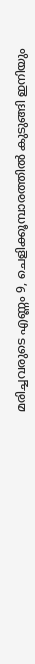മരിച്ചവരുടെ എണ്ണം 9, ചെളിക്കൂമ്പാരത്തില്‍ കുടുങ്ങി ഇനിയും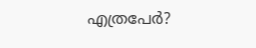എത്രപേര്‍?